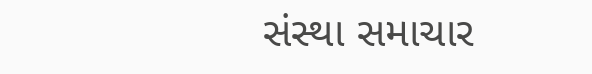સંસ્થા સમાચાર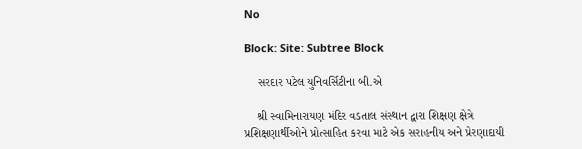No

Block: Site: Subtree Block

    સરદાર પટેલ યુનિવર્સિટીના બી.એ

    શ્રી સ્વામિનારાયણ મંદિર વડતાલ સંસ્થાન દ્વારા શિક્ષણ ક્ષેત્રે પ્રશિક્ષણાર્થીઓને પ્રોત્સાહિત કરવા માટે એક સરાહનીય અને પ્રેરણાદાયી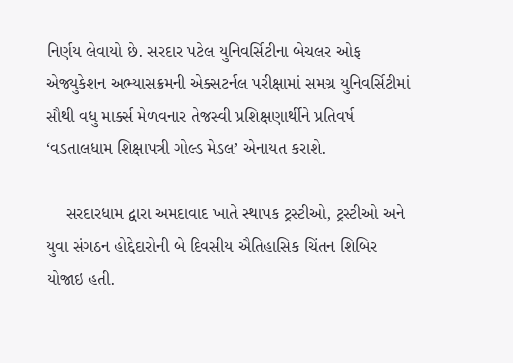નિર્ણય લેવાયો છે. સરદાર પટેલ યુનિવર્સિટીના બેચલર ઓફ એજ્યુકેશન અભ્યાસક્રમની એક્સટર્નલ પરીક્ષામાં સમગ્ર યુનિવર્સિટીમાં સૌથી વધુ માર્ક્સ મેળવનાર તેજસ્વી પ્રશિક્ષણાર્થીને પ્રતિવર્ષ ‘વડતાલધામ શિક્ષાપત્રી ગોલ્ડ મેડલ’ એનાયત કરાશે.

    સરદારધામ દ્વારા અમદાવાદ ખાતે સ્થાપક ટ્રસ્ટીઓ, ટ્રસ્ટીઓ અને યુવા સંગઠન હોદ્દેદારોની બે દિવસીય ઐતિહાસિક ચિંતન શિબિર યોજાઇ હતી.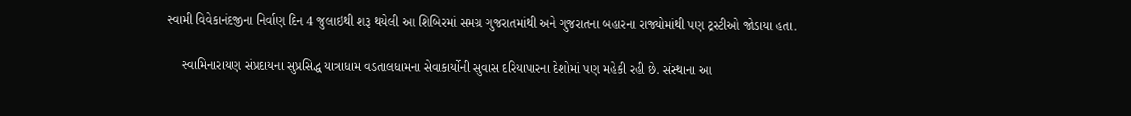સ્વામી વિવેકાનંદજીના નિર્વાણ દિન 4 જુલાઇથી શરૂ થયેલી આ શિબિરમાં સમગ્ર ગુજરાતમાંથી અને ગુજરાતના બહારના રાજ્યોમાંથી પણ ટ્રસ્ટીઓ જોડાયા હતા.

    સ્વામિનારાયણ સંપ્રદાયના સુપ્રસિદ્ધ યાત્રાધામ વડતાલધામના સેવાકાર્યોની સુવાસ દરિયાપારના દેશોમાં પણ મહેકી રહી છે. સંસ્થાના આ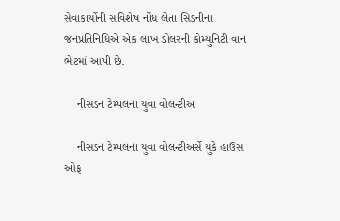સેવાકાર્યોની સવિશેષ નોંધ લેતા સિડનીના જનપ્રતિનિધિએ એક લાખ ડોલરની કોમ્યુનિટી વાન ભેટમાં આપી છે.

    નીસડન ટેમ્પલના યુવા વોલન્ટીઅ

    નીસડન ટેમ્પલના યુવા વોલન્ટીઅર્સે યુકે હાઉસ ઓફ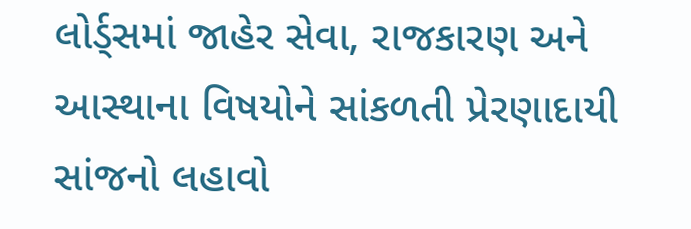લોર્ડ્સમાં જાહેર સેવા, રાજકારણ અને આસ્થાના વિષયોને સાંકળતી પ્રેરણાદાયી સાંજનો લહાવો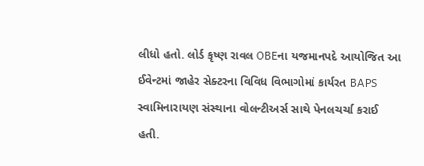લીધો હતો. લોર્ડ કૃષ્ણ રાવલ OBEના યજમાનપદે આયોજિત આ ઈવેન્ટમાં જાહેર સેક્ટરના વિવિધ વિભાગોમાં કાર્યરત BAPS સ્વામિનારાયણ સંસ્થાના વોલન્ટીઅર્સ સાથે પેનલચર્ચા કરાઈ હતી.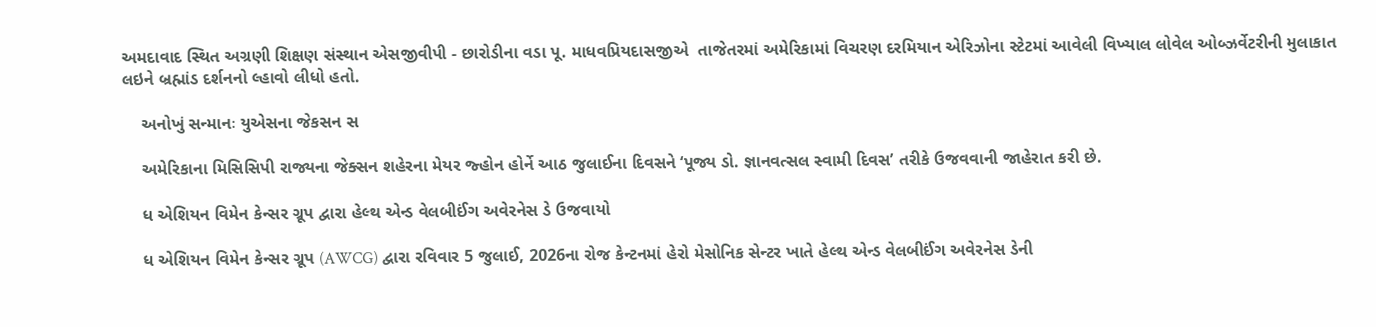અમદાવાદ સ્થિત અગ્રણી શિક્ષણ સંસ્થાન એસજીવીપી - છારોડીના વડા પૂ. માધવપ્રિયદાસજીએ  તાજેતરમાં અમેરિકામાં વિચરણ દરમિયાન એરિઝોના સ્ટેટમાં આવેલી વિખ્યાલ લોવેલ ઓબ્ઝર્વેટરીની મુલાકાત લઇને બ્રહ્માંડ દર્શનનો લ્હાવો લીધો હતો.

    અનોખું સન્માનઃ યુએસના જેકસન સ

    અમેરિકાના મિસિસિપી રાજ્યના જેક્સન શહેરના મેયર જ્હોન હોર્ને આઠ જુલાઈના દિવસને ‘પૂજ્ય ડો. જ્ઞાનવત્સલ સ્વામી દિવસ’ તરીકે ઉજવવાની જાહેરાત કરી છે.

    ધ એશિયન વિમેન કેન્સર ગ્રૂપ દ્વારા હેલ્થ એન્ડ વેલબીઈંગ અવેરનેસ ડે ઉજવાયો

    ધ એશિયન વિમેન કેન્સર ગ્રૂપ (AWCG) દ્વારા રવિવાર 5 જુલાઈ, 2026ના રોજ કેન્ટનમાં હેરો મેસોનિક સેન્ટર ખાતે હેલ્થ એન્ડ વેલબીઈંગ અવેરનેસ ડેની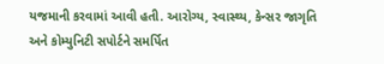યજમાની કરવામાં આવી હતી. આરોગ્ય, સ્વાસ્થ્ય, કેન્સર જાગૃતિ અને કોમ્યુનિટી સપોર્ટને સમર્પિત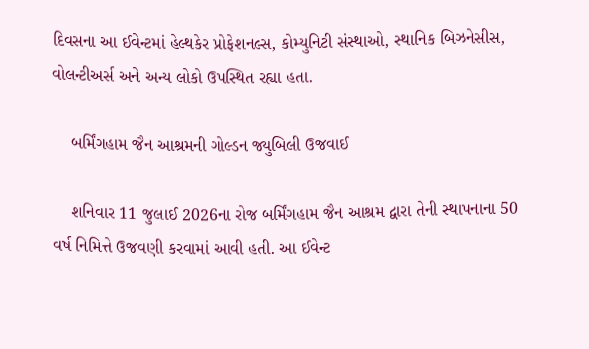દિવસના આ ઈવેન્ટમાં હેલ્થકેર પ્રોફેશનલ્સ, કોમ્યુનિટી સંસ્થાઓ, સ્થાનિક બિઝનેસીસ, વોલન્ટીઅર્સ અને અન્ય લોકો ઉપસ્થિત રહ્યા હતા.

    બર્મિંગહામ જૈન આશ્રમની ગોલ્ડન જ્યુબિલી ઉજવાઈ

    શનિવાર 11 જુલાઈ 2026ના રોજ બર્મિંગહામ જૈન આશ્રમ દ્વારા તેની સ્થાપનાના 50 વર્ષ નિમિત્તે ઉજવણી કરવામાં આવી હતી. આ ઈવેન્ટ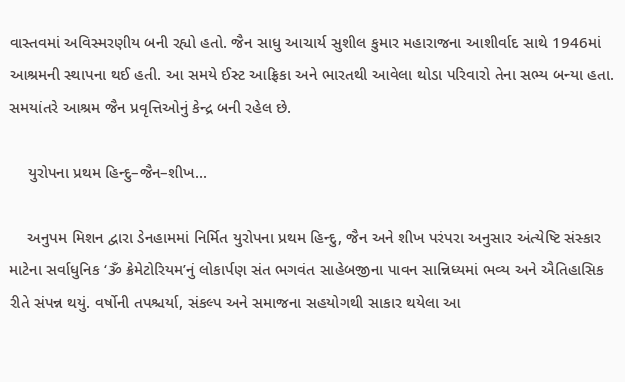વાસ્તવમાં અવિસ્મરણીય બની રહ્યો હતો. જૈન સાધુ આચાર્ય સુશીલ કુમાર મહારાજના આશીર્વાદ સાથે 1946માં આશ્રમની સ્થાપના થઈ હતી. આ સમયે ઈસ્ટ આફ્રિકા અને ભારતથી આવેલા થોડા પરિવારો તેના સભ્ય બન્યા હતા. સમયાંતરે આશ્રમ જૈન પ્રવૃત્તિઓનું કેન્દ્ર બની રહેલ છે.

    યુરોપના પ્રથમ હિન્દુ–જૈન–શીખ...

    અનુપમ મિશન દ્વારા ડેનહામમાં નિર્મિત યુરોપના પ્રથમ હિન્દુ, જૈન અને શીખ પરંપરા અનુસાર અંત્યેષ્ટિ સંસ્કાર માટેના સર્વાધુનિક ‘ૐ ક્રેમેટોરિયમ’નું લોકાર્પણ સંત ભગવંત સાહેબજીના પાવન સાન્નિધ્યમાં ભવ્ય અને ઐતિહાસિક રીતે સંપન્ન થયું. વર્ષોની તપશ્ચર્યા, સંકલ્પ અને સમાજના સહયોગથી સાકાર થયેલા આ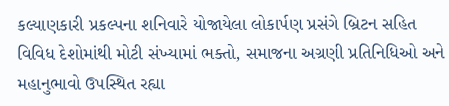કલ્યાણકારી પ્રકલ્પના શનિવારે યોજાયેલા લોકાર્પણ પ્રસંગે બ્રિટન સહિત વિવિધ દેશોમાંથી મોટી સંખ્યામાં ભક્તો, સમાજના અગ્રણી પ્રતિનિધિઓ અને મહાનુભાવો ઉપસ્થિત રહ્યા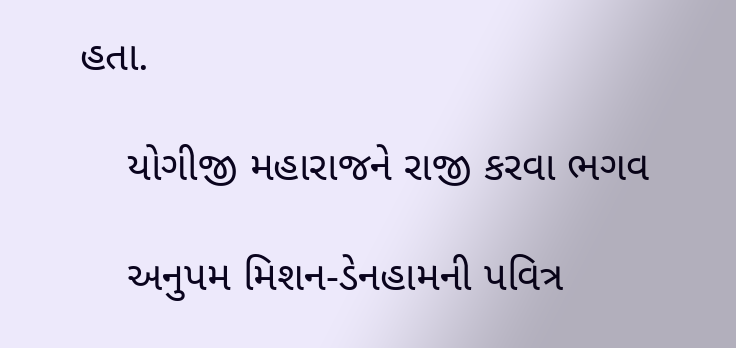હતા.

    યોગીજી મહારાજને રાજી કરવા ભગવ

    અનુપમ મિશન-ડેનહામની પવિત્ર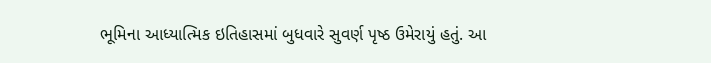ભૂમિના આધ્યાત્મિક ઇતિહાસમાં બુધવારે સુવર્ણ પૃષ્ઠ ઉમેરાયું હતું. આ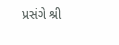પ્રસંગે શ્રી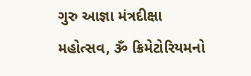ગુરુ આજ્ઞા મંત્રદીક્ષા મહોત્સવ, ૐ ક્રિમેટોરિયમનો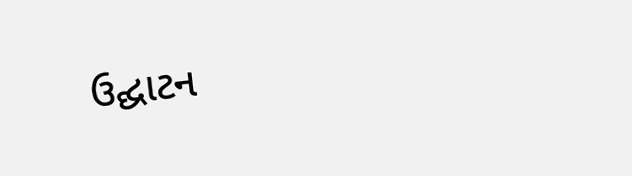ઉદ્ઘાટન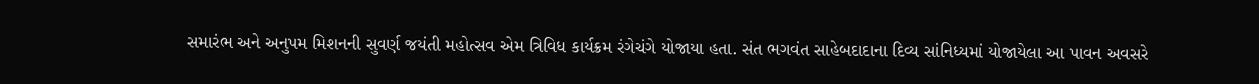સમારંભ અને અનુપમ મિશનની સુવર્ણ જયંતી મહોત્સવ એમ ત્રિવિધ કાર્યક્રમ રંગેચંગે યોજાયા હતા. સંત ભગવંત સાહેબદાદાના દિવ્ય સાંનિધ્યમાં યોજાયેલા આ પાવન અવસરે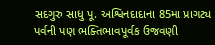સદગુરુ સાધુ પૂ. અશ્વિનદાદાના 85મા પ્રાગટ્ય પર્વની પણ ભક્તિભાવપૂર્વક ઉજવણી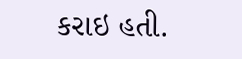કરાઇ હતી.